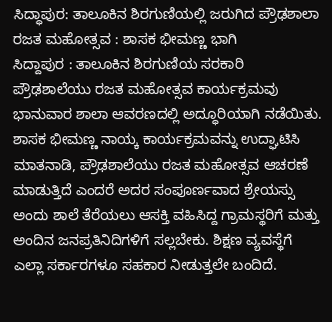ಸಿದ್ಧಾಪುರ: ತಾಲೂಕಿನ ಶಿರಗುಣಿಯಲ್ಲಿ ಜರುಗಿದ ಪ್ರೌಢಶಾಲಾ ರಜತ ಮಹೋತ್ಸವ : ಶಾಸಕ ಭೀಮಣ್ಣ ಭಾಗಿ
ಸಿದ್ದಾಪುರ : ತಾಲೂಕಿನ ಶಿರಗುಣಿಯ ಸರಕಾರಿ ಪ್ರೌಢಶಾಲೆಯು ರಜತ ಮಹೋತ್ಸವ ಕಾರ್ಯಕ್ರಮವು ಭಾನುವಾರ ಶಾಲಾ ಆವರಣದಲ್ಲಿ ಅದ್ಧೂರಿಯಾಗಿ ನಡೆಯಿತು. ಶಾಸಕ ಭೀಮಣ್ಣ ನಾಯ್ಕ ಕಾರ್ಯಕ್ರಮವನ್ನು ಉದ್ಘಾಟಿಸಿ ಮಾತನಾಡಿ, ಪ್ರೌಢಶಾಲೆಯು ರಜತ ಮಹೋತ್ಸವ ಆಚರಣೆ ಮಾಡುತ್ತಿದೆ ಎಂದರೆ ಅದರ ಸಂಪೂರ್ಣವಾದ ಶ್ರೇಯಸ್ಸು ಅಂದು ಶಾಲೆ ತೆರೆಯಲು ಆಸಕ್ತಿ ವಹಿಸಿದ್ದ ಗ್ರಾಮಸ್ಥರಿಗೆ ಮತ್ತು ಅಂದಿನ ಜನಪ್ರತಿನಿದಿಗಳಿಗೆ ಸಲ್ಲಬೇಕು. ಶಿಕ್ಷಣ ವ್ಯವಸ್ಥೆಗೆ ಎಲ್ಲಾ ಸರ್ಕಾರಗಳೂ ಸಹಕಾರ ನೀಡುತ್ತಲೇ ಬಂದಿದೆ.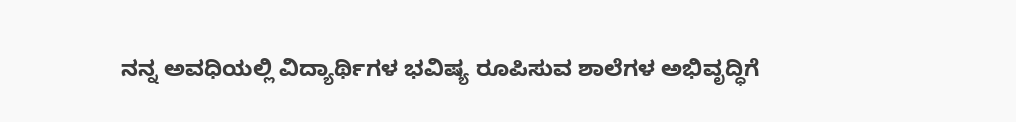ನನ್ನ ಅವಧಿಯಲ್ಲಿ ವಿದ್ಯಾರ್ಥಿಗಳ ಭವಿಷ್ಯ ರೂಪಿಸುವ ಶಾಲೆಗಳ ಅಭಿವೃದ್ಧಿಗೆ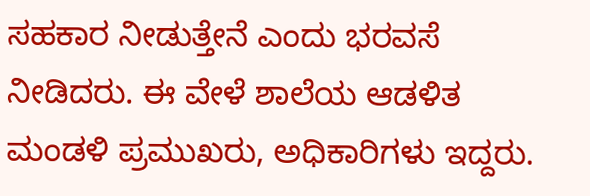ಸಹಕಾರ ನೀಡುತ್ತೇನೆ ಎಂದು ಭರವಸೆ ನೀಡಿದರು. ಈ ವೇಳೆ ಶಾಲೆಯ ಆಡಳಿತ ಮಂಡಳಿ ಪ್ರಮುಖರು, ಅಧಿಕಾರಿಗಳು ಇದ್ದರು.